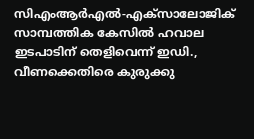സിഎംആര്‍എല്‍-എക്‌സാലോജിക് സാമ്പത്തിക കേസില്‍ ഹവാല ഇടപാടിന് തെളിവെന്ന് ഇഡി., വീണക്കെതിരെ കുരുക്കു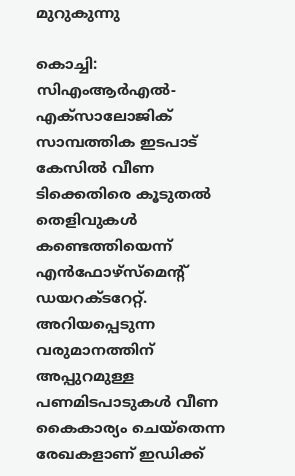മുറുകുന്നു

കൊച്ചി: സിഎംആര്‍എല്‍- എക്‌സാലോജിക് സാമ്പത്തിക ഇടപാട് കേസില്‍ വീണ ടിക്കെതിരെ കൂടുതല്‍ തെളിവുകള്‍ കണ്ടെത്തിയെന്ന് എന്‍ഫോഴ്‌സ്‌മെന്റ് ഡയറക്ടറേറ്റ്. അറിയപ്പെടുന്ന വരുമാനത്തിന് അപ്പുറമുള്ള പണമിടപാടുകള്‍ വീണ കൈകാര്യം ചെയ്‌തെന്ന രേഖകളാണ് ഇഡിക്ക്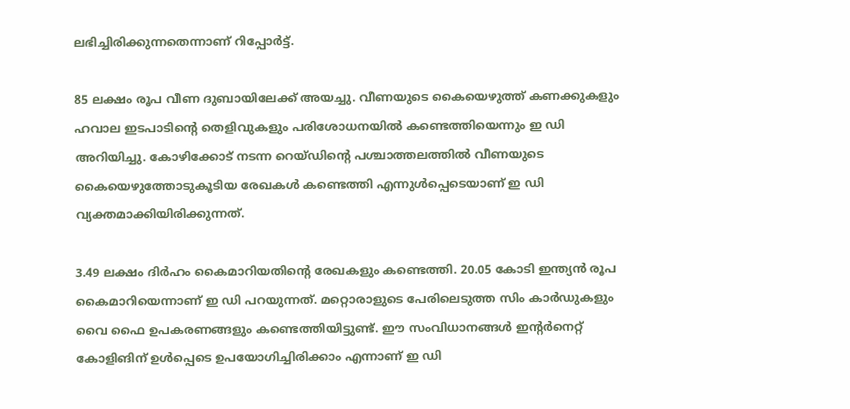ലഭിച്ചിരിക്കുന്നതെന്നാണ് റിപ്പോർട്ട്.

85 ലക്ഷം രൂപ വീണ ദുബായിലേക്ക് അയച്ചു. വീണയുടെ കൈയെഴുത്ത് കണക്കുകളും ഹവാല ഇടപാടിന്റെ തെളിവുകളും പരിശോധനയില്‍ കണ്ടെത്തിയെന്നും ഇ ഡി അറിയിച്ചു. കോഴിക്കോട് നടന്ന റെയ്ഡിന്റെ പശ്ചാത്തലത്തില്‍ വീണയുടെ കൈയെഴുത്തോടുകൂടിയ രേഖകള്‍ കണ്ടെത്തി എന്നുള്‍പ്പെടെയാണ് ഇ ഡി വ്യക്തമാക്കിയിരിക്കുന്നത്.

3.49 ലക്ഷം ദിര്‍ഹം കൈമാറിയതിന്റെ രേഖകളും കണ്ടെത്തി. 20.05 കോടി ഇന്ത്യന്‍ രൂപ കൈമാറിയെന്നാണ് ഇ ഡി പറയുന്നത്. മറ്റൊരാളുടെ പേരിലെടുത്ത സിം കാര്‍ഡുകളും വൈ ഫൈ ഉപകരണങ്ങളും കണ്ടെത്തിയിട്ടുണ്ട്. ഈ സംവിധാനങ്ങള്‍ ഇന്റര്‍നെറ്റ് കോളിങിന് ഉള്‍പ്പെടെ ഉപയോഗിച്ചിരിക്കാം എന്നാണ് ഇ ഡി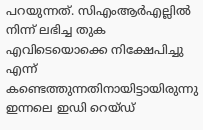പറയുന്നത്. സിഎംആര്‍എല്ലില്‍ നിന്ന് ലഭിച്ച തുക എവിടെയൊക്കെ നിക്ഷേപിച്ചു എന്ന് കണ്ടെത്തുന്നതിനായിട്ടായിരുന്നു ഇന്നലെ ഇഡി റെയ്ഡ്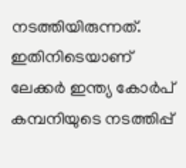നടത്തിയിരുന്നത്. ഇതിനിടെയാണ് ലേക്കര്‍ ഇന്ത്യ കോര്‍പ് കമ്പനിയുടെ നടത്തിപ്പ്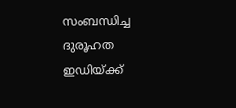സംബന്ധിച്ച ദുരൂഹത ഇഡിയ്ക്ക്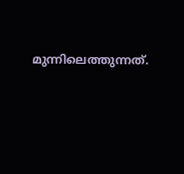മുന്നിലെത്തുന്നത്.